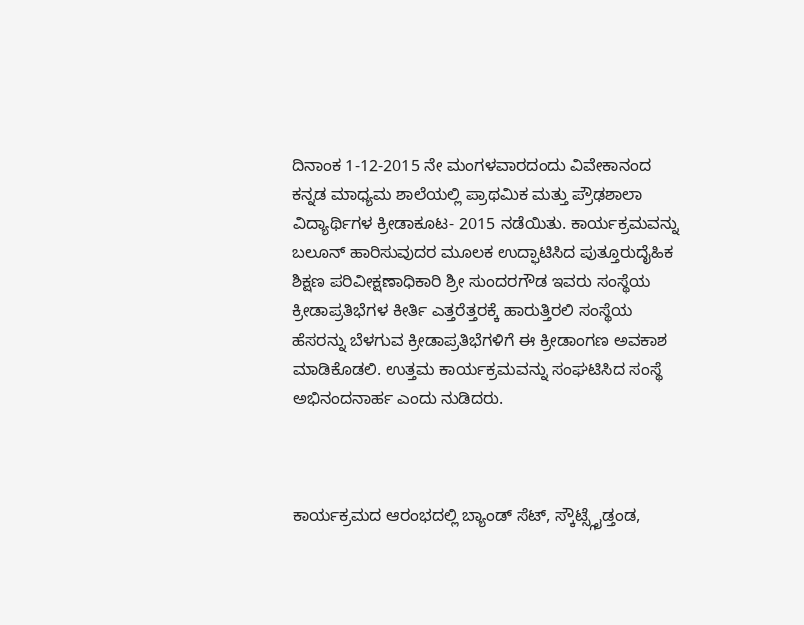ದಿನಾಂಕ 1-12-2015 ನೇ ಮಂಗಳವಾರದಂದು ವಿವೇಕಾನಂದ ಕನ್ನಡ ಮಾಧ್ಯಮ ಶಾಲೆಯಲ್ಲಿ ಪ್ರಾಥಮಿಕ ಮತ್ತು ಪ್ರೌಢಶಾಲಾ ವಿದ್ಯಾರ್ಥಿಗಳ ಕ್ರೀಡಾಕೂಟ- 2015 ನಡೆಯಿತು. ಕಾರ್ಯಕ್ರಮವನ್ನು ಬಲೂನ್ ಹಾರಿಸುವುದರ ಮೂಲಕ ಉದ್ಫಾಟಿಸಿದ ಪುತ್ತೂರುದೈಹಿಕ ಶಿಕ್ಷಣ ಪರಿವೀಕ್ಷಣಾಧಿಕಾರಿ ಶ್ರೀ ಸುಂದರಗೌಡ ಇವರು ಸಂಸ್ಥೆಯ ಕ್ರೀಡಾಪ್ರತಿಭೆಗಳ ಕೀರ್ತಿ ಎತ್ತರೆತ್ತರಕ್ಕೆ ಹಾರುತ್ತಿರಲಿ ಸಂಸ್ಥೆಯ ಹೆಸರನ್ನು ಬೆಳಗುವ ಕ್ರೀಡಾಪ್ರತಿಭೆಗಳಿಗೆ ಈ ಕ್ರೀಡಾಂಗಣ ಅವಕಾಶ ಮಾಡಿಕೊಡಲಿ. ಉತ್ತಮ ಕಾರ್ಯಕ್ರಮವನ್ನು ಸಂಘಟಿಸಿದ ಸಂಸ್ಥೆ ಅಭಿನಂದನಾರ್ಹ ಎಂದು ನುಡಿದರು.



ಕಾರ್ಯಕ್ರಮದ ಆರಂಭದಲ್ಲಿ ಬ್ಯಾಂಡ್ ಸೆಟ್, ಸ್ಕೌಟ್ಸ್ಗೈಡ್ತಂಡ,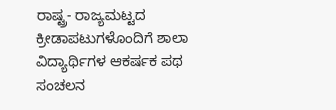ರಾಷ್ಟ್ರ- ರಾಜ್ಯಮಟ್ಟದ ಕ್ರೀಡಾಪಟುಗಳೊಂದಿಗೆ ಶಾಲಾ ವಿದ್ಯಾರ್ಥಿಗಳ ಆಕರ್ಷಕ ಪಥ ಸಂಚಲನ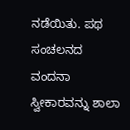ನಡೆಯಿತು. ಪಥ ಸಂಚಲನದ ವಂದನಾ ಸ್ವೀಕಾರವನ್ನು ಶಾಲಾ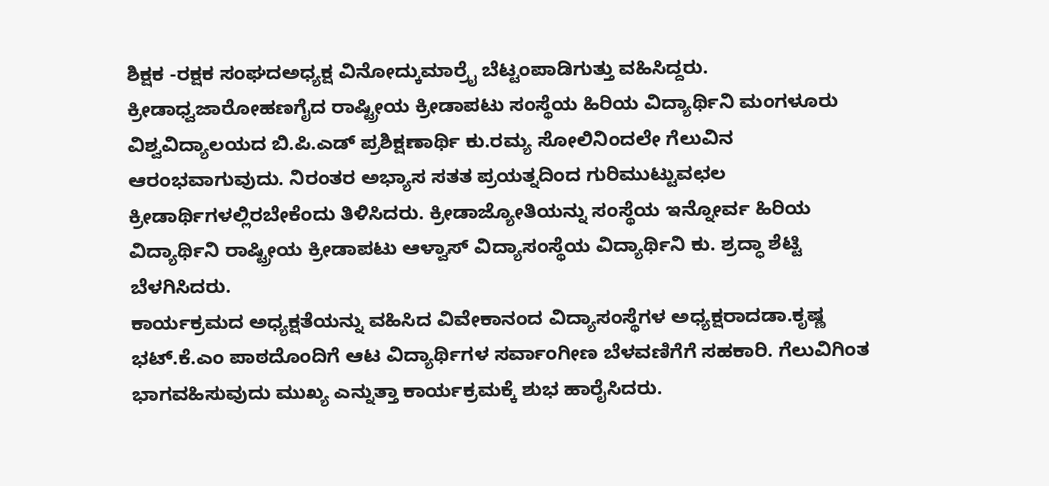ಶಿಕ್ಷಕ -ರಕ್ಷಕ ಸಂಘದಅಧ್ಯಕ್ಷ ವಿನೋದ್ಕುಮಾರ್ರೈ ಬೆಟ್ಟಂಪಾಡಿಗುತ್ತು ವಹಿಸಿದ್ದರು. ಕ್ರೀಡಾಧ್ವಜಾರೋಹಣಗೈದ ರಾಷ್ಟ್ರೀಯ ಕ್ರೀಡಾಪಟು ಸಂಸ್ಥೆಯ ಹಿರಿಯ ವಿದ್ಯಾರ್ಥಿನಿ ಮಂಗಳೂರು ವಿಶ್ವವಿದ್ಯಾಲಯದ ಬಿ.ಪಿ.ಎಡ್ ಪ್ರಶಿಕ್ಷಣಾರ್ಥಿ ಕು.ರಮ್ಯ ಸೋಲಿನಿಂದಲೇ ಗೆಲುವಿನ ಆರಂಭವಾಗುವುದು. ನಿರಂತರ ಅಭ್ಯಾಸ ಸತತ ಪ್ರಯತ್ನದಿಂದ ಗುರಿಮುಟ್ಟುವಛಲ ಕ್ರೀಡಾರ್ಥಿಗಳಲ್ಲಿರಬೇಕೆಂದು ತಿಳಿಸಿದರು. ಕ್ರೀಡಾಜ್ಯೋತಿಯನ್ನು ಸಂಸ್ಥೆಯ ಇನ್ನೋರ್ವ ಹಿರಿಯ ವಿದ್ಯಾರ್ಥಿನಿ ರಾಷ್ಟ್ರೀಯ ಕ್ರೀಡಾಪಟು ಆಳ್ವಾಸ್ ವಿದ್ಯಾಸಂಸ್ಥೆಯ ವಿದ್ಯಾರ್ಥಿನಿ ಕು. ಶ್ರದ್ಧಾ ಶೆಟ್ಟಿ ಬೆಳಗಿಸಿದರು.
ಕಾರ್ಯಕ್ರಮದ ಅಧ್ಯಕ್ಷತೆಯನ್ನು ವಹಿಸಿದ ವಿವೇಕಾನಂದ ವಿದ್ಯಾಸಂಸ್ಥೆಗಳ ಅಧ್ಯಕ್ಷರಾದಡಾ.ಕೃಷ್ಣ ಭಟ್.ಕೆ.ಎಂ ಪಾಠದೊಂದಿಗೆ ಆಟ ವಿದ್ಯಾರ್ಥಿಗಳ ಸರ್ವಾಂಗೀಣ ಬೆಳವಣಿಗೆಗೆ ಸಹಕಾರಿ. ಗೆಲುವಿಗಿಂತ ಭಾಗವಹಿಸುವುದು ಮುಖ್ಯ ಎನ್ನುತ್ತಾ ಕಾರ್ಯಕ್ರಮಕ್ಕೆ ಶುಭ ಹಾರೈಸಿದರು.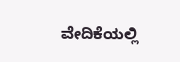ವೇದಿಕೆಯಲ್ಲಿ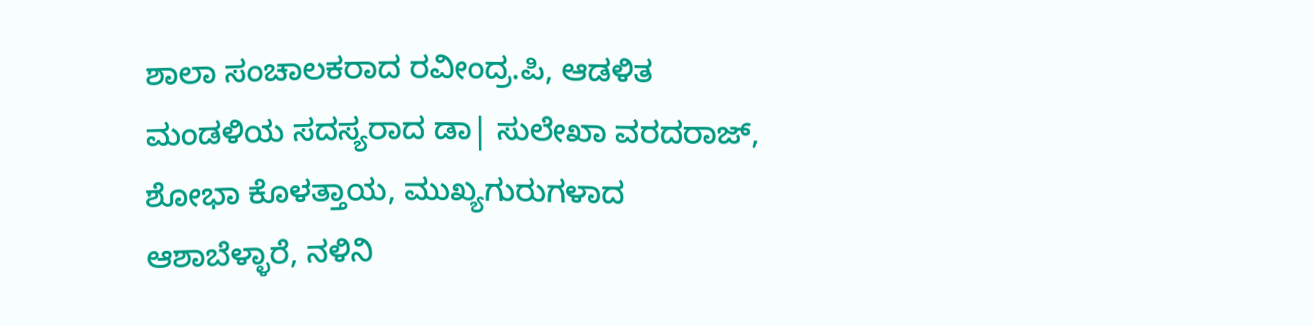ಶಾಲಾ ಸಂಚಾಲಕರಾದ ರವೀಂದ್ರ.ಪಿ, ಆಡಳಿತ ಮಂಡಳಿಯ ಸದಸ್ಯರಾದ ಡಾ| ಸುಲೇಖಾ ವರದರಾಜ್, ಶೋಭಾ ಕೊಳತ್ತಾಯ, ಮುಖ್ಯಗುರುಗಳಾದ ಆಶಾಬೆಳ್ಳಾರೆ, ನಳಿನಿ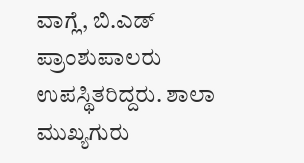ವಾಗ್ಲೆ, ಬಿ.ಎಡ್ ಪ್ರಾಂಶುಪಾಲರು ಉಪಸ್ಥಿತರಿದ್ದರು. ಶಾಲಾ ಮುಖ್ಯಗುರು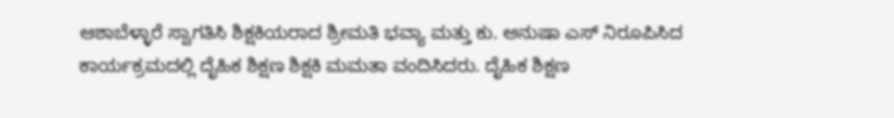ಆಶಾಬೆಳ್ಳಾರೆ ಸ್ವಾಗತಿಸಿ ಶಿಕ್ಷಕಿಯರಾದ ಶ್ರೀಮತಿ ಭವ್ಯಾ ಮತ್ತು ಕು. ಅನುಷಾ ಎಸ್ ನಿರೂಪಿಸಿದ ಕಾರ್ಯಕ್ರಮದಲ್ಲಿ ದೈಹಿಕ ಶಿಕ್ಷಣ ಶಿಕ್ಷಕಿ ಮಮತಾ ವಂದಿಸಿದರು. ದೈಹಿಕ ಶಿಕ್ಷಣ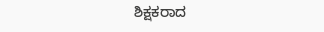ಶಿಕ್ಷಕರಾದ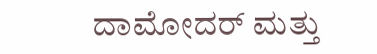ದಾಮೋದರ್ ಮತ್ತು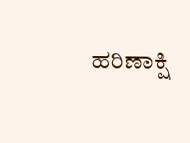ಹರಿಣಾಕ್ಷಿ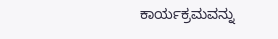ಕಾರ್ಯಕ್ರಮವನ್ನು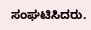ಸಂಘಟಿಸಿದರು.